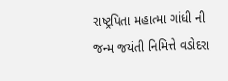રાષ્ટ્રપિતા મહાત્મા ગાંધી ની જન્મ જયંતી નિમિત્તે વડોદરા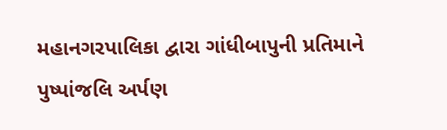મહાનગરપાલિકા દ્વારા ગાંધીબાપુની પ્રતિમાને પુષ્પાંજલિ અર્પણ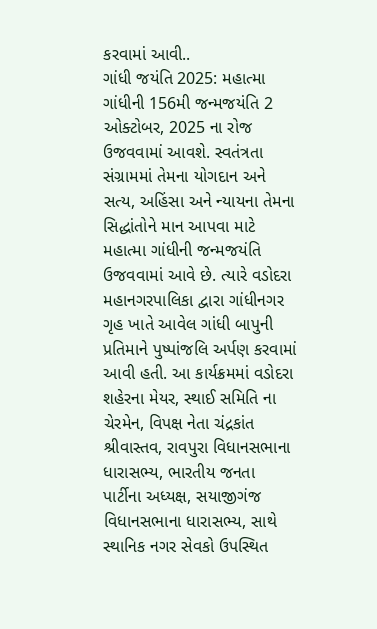કરવામાં આવી..
ગાંધી જયંતિ 2025: મહાત્મા ગાંધીની 156મી જન્મજયંતિ 2 ઓક્ટોબર, 2025 ના રોજ ઉજવવામાં આવશે. સ્વતંત્રતા સંગ્રામમાં તેમના યોગદાન અને સત્ય, અહિંસા અને ન્યાયના તેમના સિદ્ધાંતોને માન આપવા માટે મહાત્મા ગાંધીની જન્મજયંતિ ઉજવવામાં આવે છે. ત્યારે વડોદરા મહાનગરપાલિકા દ્વારા ગાંધીનગર ગૃહ ખાતે આવેલ ગાંધી બાપુની પ્રતિમાને પુષ્પાંજલિ અર્પણ કરવામાં આવી હતી. આ કાર્યક્રમમાં વડોદરા શહેરના મેયર, સ્થાઈ સમિતિ ના ચેરમેન, વિપક્ષ નેતા ચંદ્રકાંત શ્રીવાસ્તવ, રાવપુરા વિધાનસભાના ધારાસભ્ય, ભારતીય જનતા પાર્ટીના અધ્યક્ષ, સયાજીગંજ વિધાનસભાના ધારાસભ્ય, સાથે સ્થાનિક નગર સેવકો ઉપસ્થિત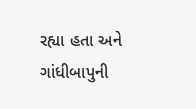રહ્યા હતા અને ગાંધીબાપુની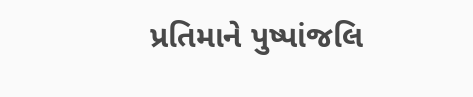પ્રતિમાને પુષ્પાંજલિ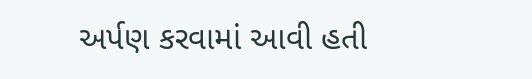અર્પણ કરવામાં આવી હતી